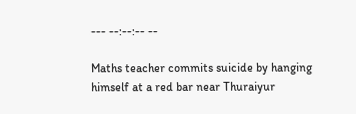--- --:--:-- --

Maths teacher commits suicide by hanging himself at a red bar near Thuraiyur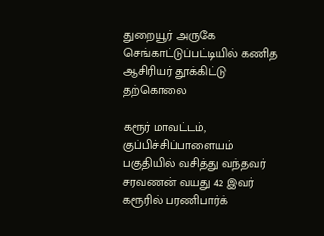துறையூர் அருகே செங்காட்டுப்பட்டியில் கணித ஆசிரியர் தூக்கிட்டு தற்கொலை

கரூர் மாவட்டம், குப்பிச்சிப்பாளையம் பகுதியில் வசித்து வந்தவர் சரவணன் வயது 42 இவர் கரூரில் பரணிபார்க்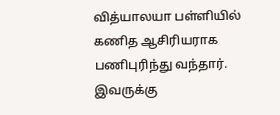வித்யாலயா பள்ளியில் கணித ஆசிரியராக பணிபுரிந்து வந்தார். இவருக்கு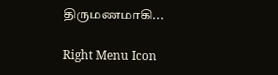திருமணமாகி...

Right Menu Icon